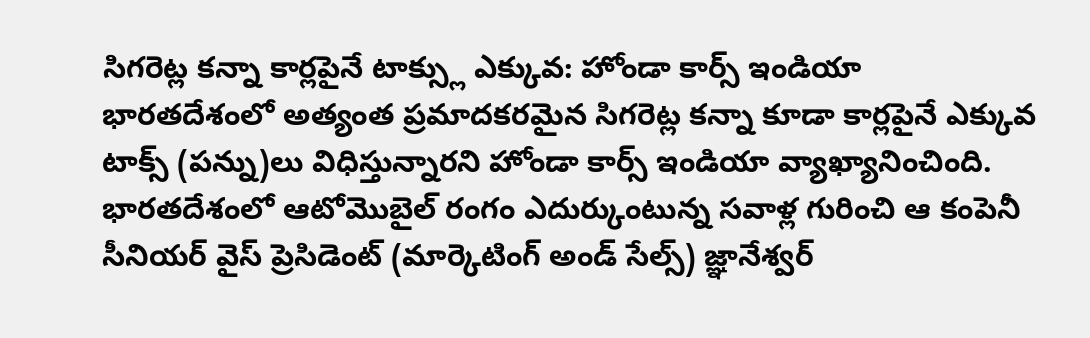సిగరెట్ల కన్నా కార్లపైనే టాక్స్లు ఎక్కువ: హోండా కార్స్ ఇండియా
భారతదేశంలో అత్యంత ప్రమాదకరమైన సిగరెట్ల కన్నా కూడా కార్లపైనే ఎక్కువ టాక్స్ (పన్ను)లు విధిస్తున్నారని హోండా కార్స్ ఇండియా వ్యాఖ్యానించింది. భారతదేశంలో ఆటోమొబైల్ రంగం ఎదుర్కుంటున్న సవాళ్ల గురించి ఆ కంపెనీ సీనియర్ వైస్ ప్రెసిడెంట్ (మార్కెటింగ్ అండ్ సేల్స్) జ్ఞానేశ్వర్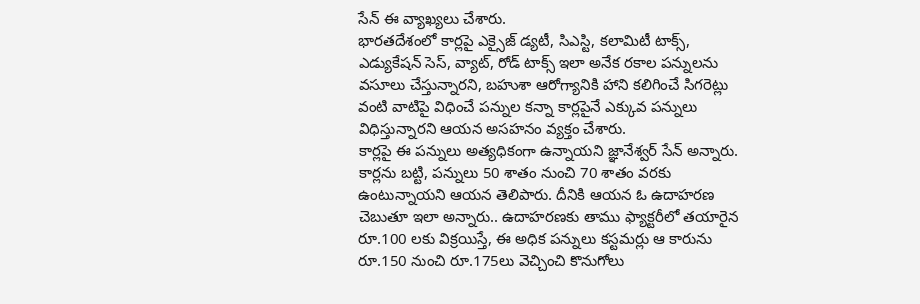సేన్ ఈ వ్యాఖ్యలు చేశారు.
భారతదేశంలో కార్లపై ఎక్సైజ్ డ్యటీ, సిఎస్టి, కలామిటీ టాక్స్, ఎడ్యుకేషన్ సెస్, వ్యాట్, రోడ్ టాక్స్ ఇలా అనేక రకాల పన్నులను వసూలు చేస్తున్నారని, బహుశా ఆరోగ్యానికి హాని కలిగించే సిగరెట్లు వంటి వాటిపై విధించే పన్నుల కన్నా కార్లపైనే ఎక్కువ పన్నులు విధిస్తున్నారని ఆయన అసహనం వ్యక్తం చేశారు.
కార్లపై ఈ పన్నులు అత్యధికంగా ఉన్నాయని జ్ఞానేశ్వర్ సేన్ అన్నారు. కార్లను బట్టి, పన్నులు 50 శాతం నుంచి 70 శాతం వరకు ఉంటున్నాయని ఆయన తెలిపారు. దీనికి ఆయన ఓ ఉదాహరణ చెబుతూ ఇలా అన్నారు.. ఉదాహరణకు తాము ఫ్యాక్టరీలో తయారైన రూ.100 లకు విక్రయిస్తే, ఈ అధిక పన్నులు కస్టమర్లు ఆ కారును రూ.150 నుంచి రూ.175లు వెచ్చించి కొనుగోలు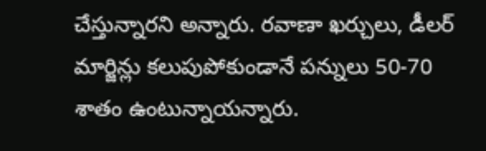చేస్తున్నారని అన్నారు. రవాణా ఖర్చులు, డీలర్ మార్జిన్లు కలుపుపోకుండానే పన్నులు 50-70 శాతం ఉంటున్నాయన్నారు.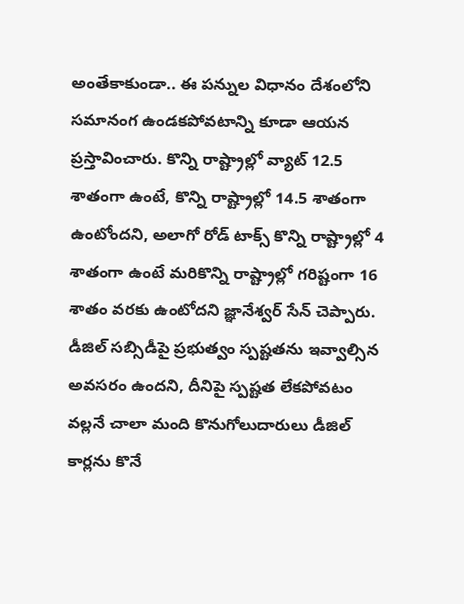అంతేకాకుండా.. ఈ పన్నుల విధానం దేశంలోని సమానంగ ఉండకపోవటాన్ని కూడా ఆయన ప్రస్తావించారు. కొన్ని రాష్ట్రాల్లో వ్యాట్ 12.5 శాతంగా ఉంటే, కొన్ని రాష్ట్రాల్లో 14.5 శాతంగా ఉంటోందని, అలాగో రోడ్ టాక్స్ కొన్ని రాష్ట్రాల్లో 4 శాతంగా ఉంటే మరికొన్ని రాష్ట్రాల్లో గరిష్టంగా 16 శాతం వరకు ఉంటోదని జ్ఞానేశ్వర్ సేన్ చెప్పారు. డీజిల్ సబ్సిడీపై ప్రభుత్వం స్పష్టతను ఇవ్వాల్సిన అవసరం ఉందని, దీనిపై స్పష్టత లేకపోవటం వల్లనే చాలా మంది కొనుగోలుదారులు డీజిల్ కార్లను కొనే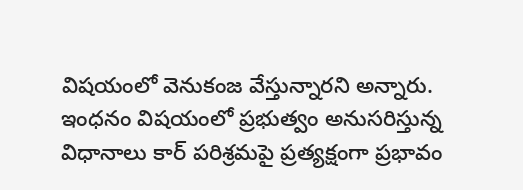విషయంలో వెనుకంజ వేస్తున్నారని అన్నారు.
ఇంధనం విషయంలో ప్రభుత్వం అనుసరిస్తున్న విధానాలు కార్ పరిశ్రమపై ప్రత్యక్షంగా ప్రభావం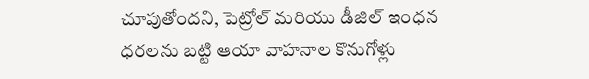చూపుతోందని, పెట్రోల్ మరియు డీజిల్ ఇంధన ధరలను బట్టి ఆయా వాహనాల కొనుగోళ్లు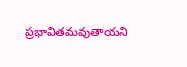ప్రభావితమవుతాయని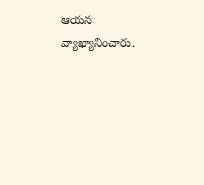ఆయన వ్యాఖ్యానించారు.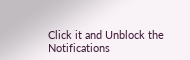Click it and Unblock the Notifications